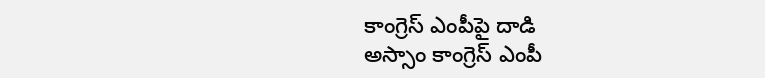కాంగ్రెస్ ఎంపీపై దాడి
అస్సాం కాంగ్రెస్ ఎంపీ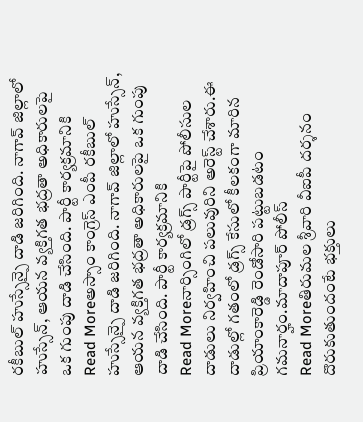రకీబుల్ హుస్సేన్పై దాడి జరిగింది. నాగావ్ జిల్లాలో హుస్సేన్, ఆయన వ్యక్తిగత భద్రతా అధికారులపై ఒక గుంపు దాడి చేసింది. పార్టీ కార్యక్రమానికి
Read Moreఅస్సాం కాంగ్రెస్ ఎంపీ రకీబుల్ హుస్సేన్పై దాడి జరిగింది. నాగావ్ జిల్లాలో హుస్సేన్, ఆయన వ్యక్తిగత భద్రతా అధికారులపై ఒక గుంపు దాడి చేసింది. పార్టీ కార్యక్రమానికి
Read Moreనార్సింగిలో డ్రగ్స్ పార్టీపై పోలీసుల దాడులు నిర్వహించి పలువురిని అరెస్ట్ చేశారు.ఈ దాడుల్లో గతంలో డ్రగ్స్ కేసులో కీలకంగా మారిన ప్రియాంకారెడ్డి రెండోసారి పట్టుబడటం గమనార్హం.మాదాపూర్ పోలీస్
Read Moreతిరుమల శ్రీవారి వీఐపీ దర్శనం దొరుకుతుందంటే భక్తులు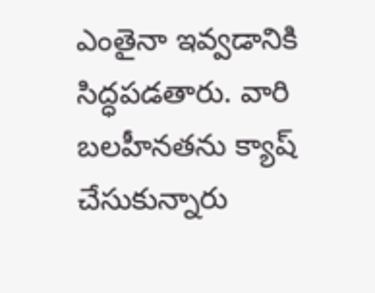ఎంతైనా ఇవ్వడానికి సిద్ధపడతారు. వారి బలహీనతను క్యాష్ చేసుకున్నారు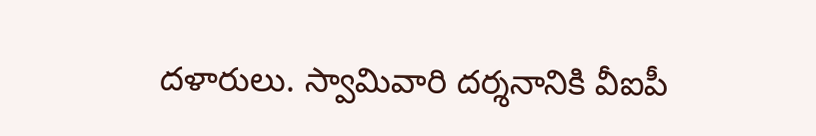దళారులు. స్వామివారి దర్శనానికి వీఐపీ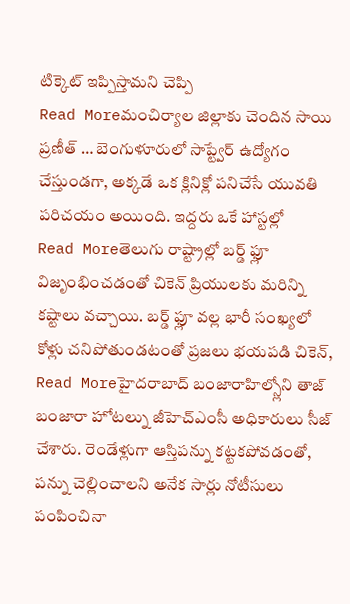టిక్కెట్ ఇప్పిస్తామని చెప్పి
Read Moreమంచిర్యాల జిల్లాకు చెందిన సాయి ప్రణీత్ … బెంగుళూరులో సాప్ట్వేర్ ఉద్యోగం చేస్తుండగా, అక్కడే ఒక క్లినిక్లో పనిచేసే యువతి పరిచయం అయింది. ఇద్దరు ఒకే హాస్టల్లో
Read Moreతెలుగు రాష్ట్రాల్లో బర్డ్ ఫ్లూ విజృంభించడంతో చికెన్ ప్రియులకు మరిన్ని కష్టాలు వచ్చాయి. బర్డ్ ఫ్లూ వల్ల భారీ సంఖ్యలో కోళ్లు చనిపోతుండటంతో ప్రజలు భయపడి చికెన్,
Read Moreహైదరాబాద్ బంజారాహిల్స్లోని తాజ్ బంజారా హోటల్ను జీహెచ్ఎంసీ అధికారులు సీజ్ చేశారు. రెండేళ్లుగా ఆస్తిపన్ను కట్టకపోవడంతో, పన్ను చెల్లించాలని అనేక సార్లు నోటీసులు పంపించినా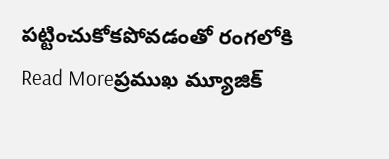పట్టించుకోకపోవడంతో రంగలోకి
Read Moreప్రముఖ మ్యూజిక్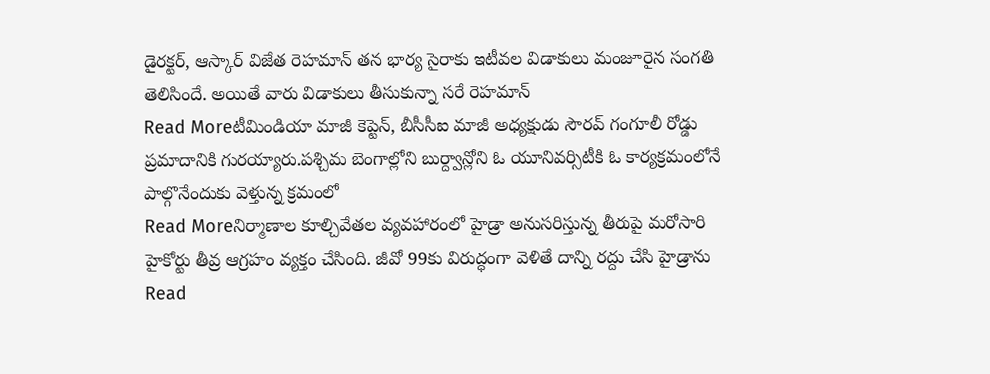డైరక్టర్, ఆస్కార్ విజేత రెహమాన్ తన భార్య సైరాకు ఇటీవల విడాకులు మంజూరైన సంగతి తెలిసిందే. అయితే వారు విడాకులు తీసుకున్నా సరే రెహమాన్
Read Moreటీమిండియా మాజీ కెప్టెన్, బీసీసీఐ మాజీ అధ్యక్షుడు సౌరవ్ గంగూలీ రోడ్డు ప్రమాదానికి గురయ్యారు.పశ్చిమ బెంగాల్లోని బుర్ద్వాన్లోని ఓ యూనివర్సిటీకి ఓ కార్యక్రమంలోనే పాల్గొనేందుకు వెళ్తున్న క్రమంలో
Read Moreనిర్మాణాల కూల్చివేతల వ్యవహారంలో హైడ్రా అనుసరిస్తున్న తీరుపై మరోసారి హైకోర్టు తీవ్ర ఆగ్రహం వ్యక్తం చేసింది. జీవో 99కు విరుద్ధంగా వెళితే దాన్ని రద్దు చేసి హైడ్రాను
Read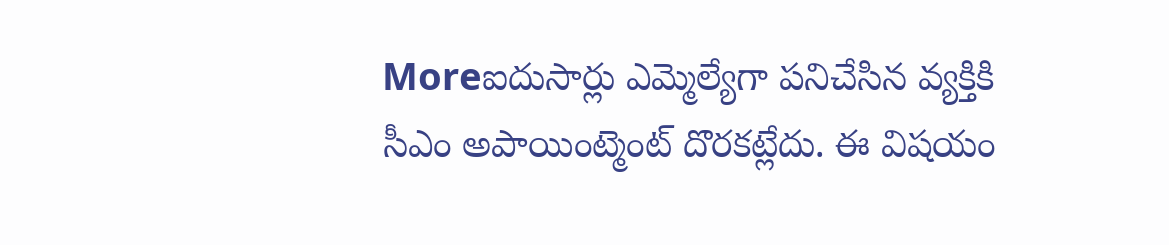Moreఐదుసార్లు ఎమ్మెల్యేగా పనిచేసిన వ్యక్తికి సీఎం అపాయింట్మెంట్ దొరకట్లేదు. ఈ విషయం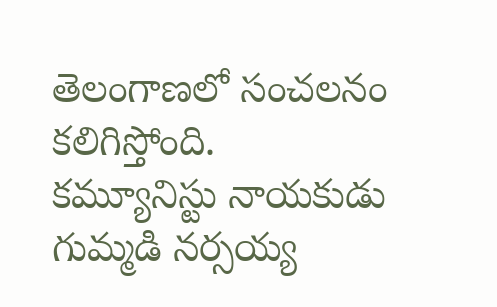తెలంగాణలో సంచలనం కలిగిస్తోంది. కమ్యూనిస్టు నాయకుడు గుమ్మడి నర్సయ్య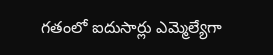గతంలో ఐదుసార్లు ఎమ్మెల్యేగా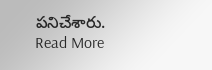పనిచేశారు.
Read More